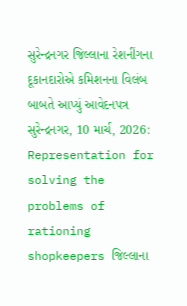સુરેન્દ્રનગર જિલ્લાના રેશનીંગના દૂકાનદારોએ કમિશનના વિલંબ બાબતે આપ્યું આવેદનપત્ર
સુરેન્દ્રનગર, 10 માર્ચ, 2026: Representation for solving the problems of rationing shopkeepers જિલ્લાના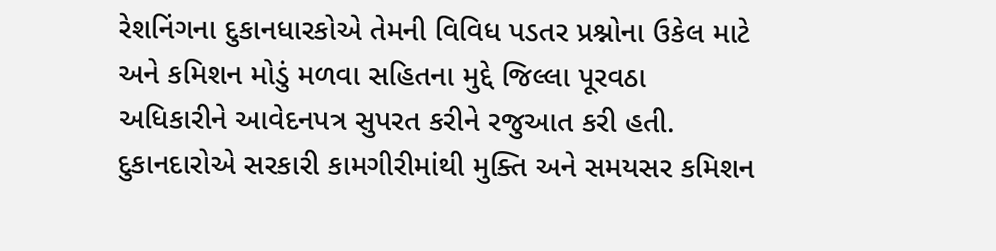રેશનિંગના દુકાનધારકોએ તેમની વિવિધ પડતર પ્રશ્નોના ઉકેલ માટે અને કમિશન મોડું મળવા સહિતના મુદ્દે જિલ્લા પૂરવઠા અધિકારીને આવેદનપત્ર સુપરત કરીને રજુઆત કરી હતી. દુકાનદારોએ સરકારી કામગીરીમાંથી મુક્તિ અને સમયસર કમિશન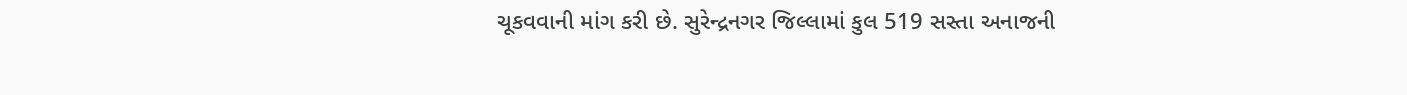ચૂકવવાની માંગ કરી છે. સુરેન્દ્રનગર જિલ્લામાં કુલ 519 સસ્તા અનાજની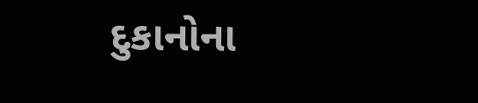દુકાનોના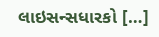લાઇસન્સધારકો […]